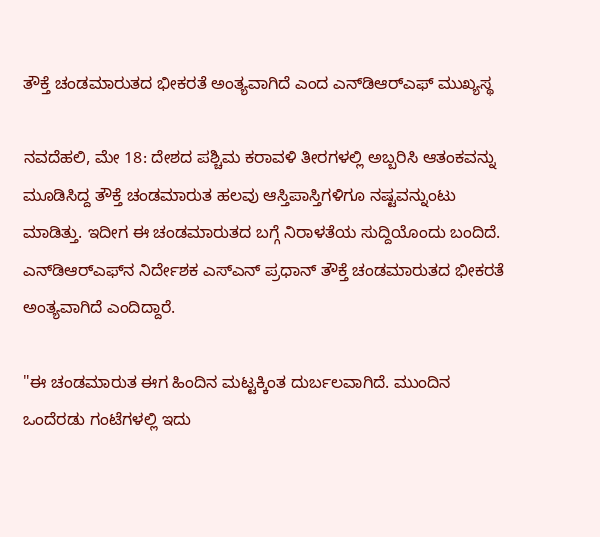ತೌಕ್ತೆ ಚಂಡಮಾರುತದ ಭೀಕರತೆ ಅಂತ್ಯವಾಗಿದೆ ಎಂದ ಎನ್‌ಡಿಆರ್‌ಎಫ್ ಮುಖ್ಯಸ್ಥ

ನವದೆಹಲಿ, ಮೇ 18: ದೇಶದ ಪಶ್ಚಿಮ ಕರಾವಳಿ ತೀರಗಳಲ್ಲಿ ಅಬ್ಬರಿಸಿ ಆತಂಕವನ್ನು ಮೂಡಿಸಿದ್ದ ತೌಕ್ತೆ ಚಂಡಮಾರುತ ಹಲವು ಆಸ್ತಿಪಾಸ್ತಿಗಳಿಗೂ ನಷ್ಟವನ್ನುಂಟು ಮಾಡಿತ್ತು. ಇದೀಗ ಈ ಚಂಡಮಾರುತದ ಬಗ್ಗೆ ನಿರಾಳತೆಯ ಸುದ್ದಿಯೊಂದು ಬಂದಿದೆ. ಎನ್‌ಡಿಆರ್‌ಎಫ್‌ನ ನಿರ್ದೇಶಕ ಎಸ್‌ಎನ್ ಪ್ರಧಾನ್ ತೌಕ್ತೆ ಚಂಡಮಾರುತದ ಭೀಕರತೆ ಅಂತ್ಯವಾಗಿದೆ ಎಂದಿದ್ದಾರೆ.

"ಈ ಚಂಡಮಾರುತ ಈಗ ಹಿಂದಿನ ಮಟ್ಟಕ್ಕಿಂತ ದುರ್ಬಲವಾಗಿದೆ. ಮುಂದಿನ ಒಂದೆರಡು ಗಂಟೆಗಳಲ್ಲಿ ಇದು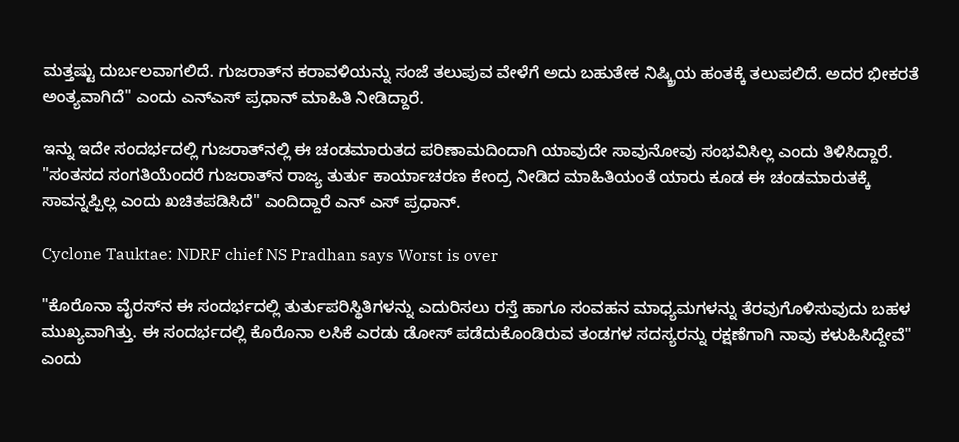ಮತ್ತಷ್ಟು ದುರ್ಬಲವಾಗಲಿದೆ. ಗುಜರಾತ್‌ನ ಕರಾವಳಿಯನ್ನು ಸಂಜೆ ತಲುಪುವ ವೇಳೆಗೆ ಅದು ಬಹುತೇಕ ನಿಷ್ಕ್ರಿಯ ಹಂತಕ್ಕೆ ತಲುಪಲಿದೆ. ಅದರ ಭೀಕರತೆ ಅಂತ್ಯವಾಗಿದೆ" ಎಂದು ಎನ್‌ಎಸ್ ಪ್ರಧಾನ್ ಮಾಹಿತಿ ನೀಡಿದ್ದಾರೆ.

ಇನ್ನು ಇದೇ ಸಂದರ್ಭದಲ್ಲಿ ಗುಜರಾತ್‌ನಲ್ಲಿ ಈ ಚಂಡಮಾರುತದ ಪರಿಣಾಮದಿಂದಾಗಿ ಯಾವುದೇ ಸಾವುನೋವು ಸಂಭವಿಸಿಲ್ಲ ಎಂದು ತಿಳಿಸಿದ್ದಾರೆ. "ಸಂತಸದ ಸಂಗತಿಯೆಂದರೆ ಗುಜರಾತ್‌ನ ರಾಜ್ಯ ತುರ್ತು ಕಾರ್ಯಾಚರಣ ಕೇಂದ್ರ ನೀಡಿದ ಮಾಹಿತಿಯಂತೆ ಯಾರು ಕೂಡ ಈ ಚಂಡಮಾರುತಕ್ಕೆ ಸಾವನ್ನಪ್ಪಿಲ್ಲ ಎಂದು ಖಚಿತಪಡಿಸಿದೆ" ಎಂದಿದ್ದಾರೆ ಎನ್ ಎಸ್ ಪ್ರಧಾನ್.

Cyclone Tauktae: NDRF chief NS Pradhan says Worst is over

"ಕೊರೊನಾ ವೈರಸ್‌ನ ಈ ಸಂದರ್ಭದಲ್ಲಿ ತುರ್ತುಪರಿಸ್ಥಿತಿಗಳನ್ನು ಎದುರಿಸಲು ರಸ್ತೆ ಹಾಗೂ ಸಂವಹನ ಮಾಧ್ಯಮಗಳನ್ನು ತೆರವುಗೊಳಿಸುವುದು ಬಹಳ ಮುಖ್ಯವಾಗಿತ್ತು. ಈ ಸಂದರ್ಭದಲ್ಲಿ ಕೊರೊನಾ ಲಸಿಕೆ ಎರಡು ಡೋಸ್ ಪಡೆದುಕೊಂಡಿರುವ ತಂಡಗಳ ಸದಸ್ಯರನ್ನು ರಕ್ಷಣೆಗಾಗಿ ನಾವು ಕಳುಹಿಸಿದ್ದೇವೆ" ಎಂದು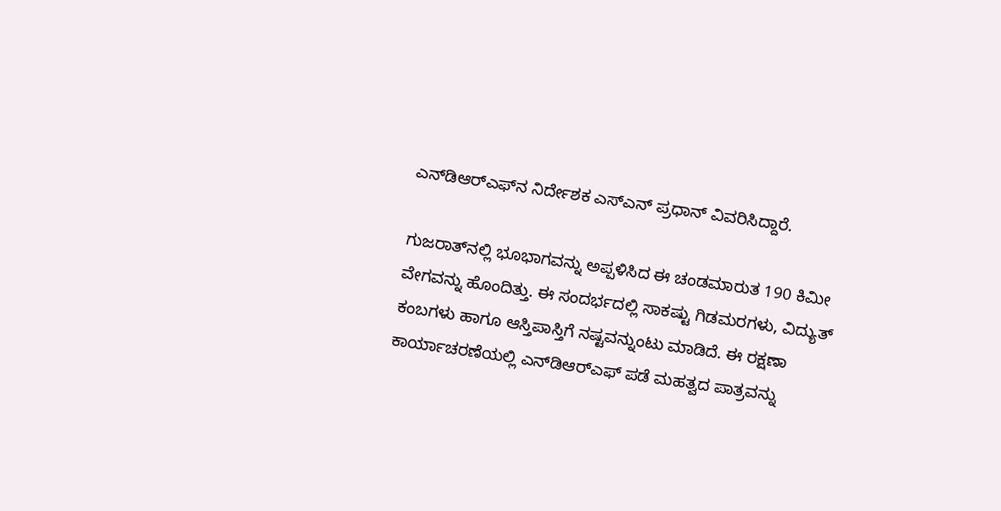ಎನ್‌ಡಿಆರ್‌ಎಫ್‌ನ ನಿರ್ದೇಶಕ ಎಸ್‌ಎನ್ ಪ್ರಧಾನ್ ವಿವರಿಸಿದ್ದಾರೆ.

ಗುಜರಾತ್‌ನಲ್ಲಿ ಭೂಭಾಗವನ್ನು ಅಪ್ಪಳಿಸಿದ ಈ ಚಂಡಮಾರುತ 190 ಕಿಮೀ ವೇಗವನ್ನು ಹೊಂದಿತ್ತು. ಈ ಸಂದರ್ಭದಲ್ಲಿ ಸಾಕಷ್ಟು ಗಿಡಮರಗಳು, ವಿದ್ಯುತ್ ಕಂಬಗಳು ಹಾಗೂ ಆಸ್ತಿಪಾಸ್ತಿಗೆ ನಷ್ಟವನ್ನುಂಟು ಮಾಡಿದೆ. ಈ ರಕ್ಷಣಾ ಕಾರ್ಯಾಚರಣೆಯಲ್ಲಿ ಎನ್‌ಡಿಆರ್‌ಎಫ್ ಪಡೆ ಮಹತ್ವದ ಪಾತ್ರವನ್ನು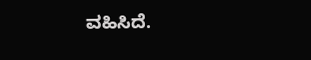ವಹಿಸಿದೆ.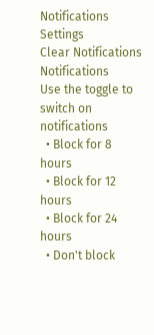Notifications
Settings
Clear Notifications
Notifications
Use the toggle to switch on notifications
  • Block for 8 hours
  • Block for 12 hours
  • Block for 24 hours
  • Don't block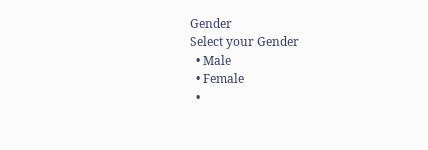Gender
Select your Gender
  • Male
  • Female
  •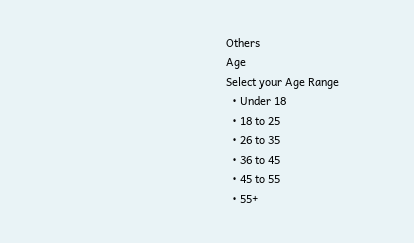Others
Age
Select your Age Range
  • Under 18
  • 18 to 25
  • 26 to 35
  • 36 to 45
  • 45 to 55
  • 55+